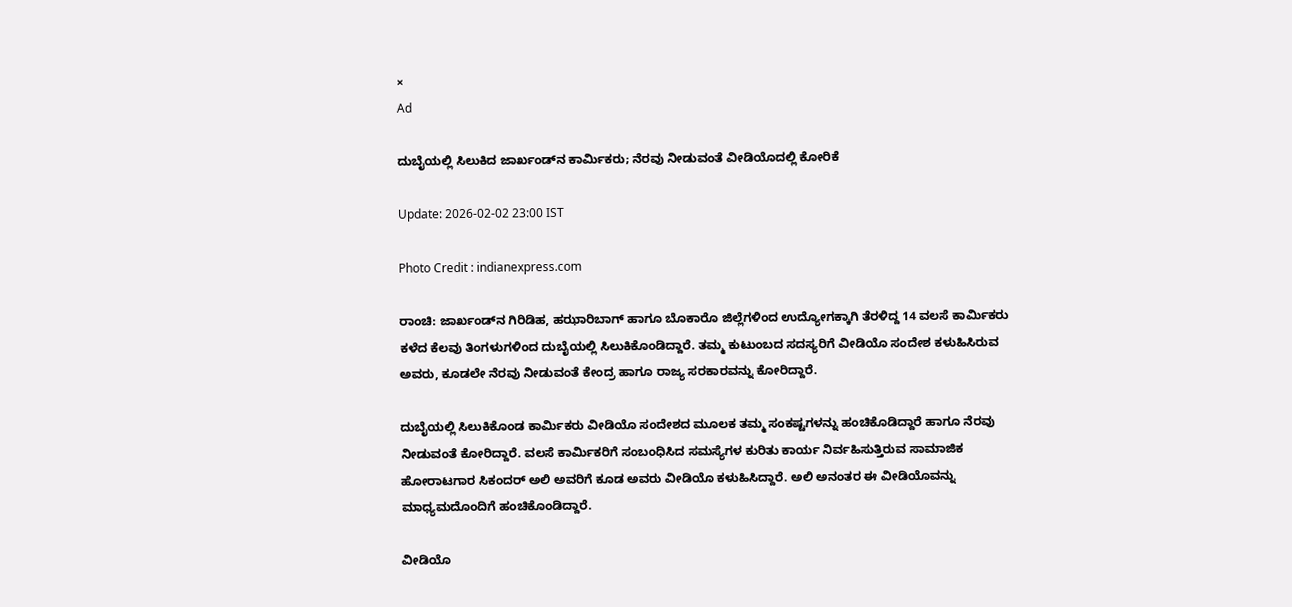×
Ad

ದುಬೈಯಲ್ಲಿ ಸಿಲುಕಿದ ಜಾರ್ಖಂಡ್‌ನ ಕಾರ್ಮಿಕರು; ನೆರವು ನೀಡುವಂತೆ ವೀಡಿಯೊದಲ್ಲಿ ಕೋರಿಕೆ

Update: 2026-02-02 23:00 IST

Photo Credit : indianexpress.com

ರಾಂಚಿ: ಜಾರ್ಖಂಡ್‌ನ ಗಿರಿಡಿಹ, ಹಝಾರಿಬಾಗ್ ಹಾಗೂ ಬೊಕಾರೊ ಜಿಲ್ಲೆಗಳಿಂದ ಉದ್ಯೋಗಕ್ಕಾಗಿ ತೆರಳಿದ್ದ 14 ವಲಸೆ ಕಾರ್ಮಿಕರು ಕಳೆದ ಕೆಲವು ತಿಂಗಳುಗಳಿಂದ ದುಬೈಯಲ್ಲಿ ಸಿಲುಕಿಕೊಂಡಿದ್ದಾರೆ. ತಮ್ಮ ಕುಟುಂಬದ ಸದಸ್ಯರಿಗೆ ವೀಡಿಯೊ ಸಂದೇಶ ಕಳುಹಿಸಿರುವ ಅವರು, ಕೂಡಲೇ ನೆರವು ನೀಡುವಂತೆ ಕೇಂದ್ರ ಹಾಗೂ ರಾಜ್ಯ ಸರಕಾರವನ್ನು ಕೋರಿದ್ದಾರೆ.

ದುಬೈಯಲ್ಲಿ ಸಿಲುಕಿಕೊಂಡ ಕಾರ್ಮಿಕರು ವೀಡಿಯೊ ಸಂದೇಶದ ಮೂಲಕ ತಮ್ಮ ಸಂಕಷ್ಟಗಳನ್ನು ಹಂಚಿಕೊಡಿದ್ದಾರೆ ಹಾಗೂ ನೆರವು ನೀಡುವಂತೆ ಕೋರಿದ್ದಾರೆ. ವಲಸೆ ಕಾರ್ಮಿಕರಿಗೆ ಸಂಬಂಧಿಸಿದ ಸಮಸ್ಯೆಗಳ ಕುರಿತು ಕಾರ್ಯ ನಿರ್ವಹಿಸುತ್ತಿರುವ ಸಾಮಾಜಿಕ ಹೋರಾಟಗಾರ ಸಿಕಂದರ್ ಅಲಿ ಅವರಿಗೆ ಕೂಡ ಅವರು ವೀಡಿಯೊ ಕಳುಹಿಸಿದ್ದಾರೆ. ಅಲಿ ಅನಂತರ ಈ ವೀಡಿಯೊವನ್ನು ಮಾಧ್ಯಮದೊಂದಿಗೆ ಹಂಚಿಕೊಂಡಿದ್ದಾರೆ.

ವೀಡಿಯೊ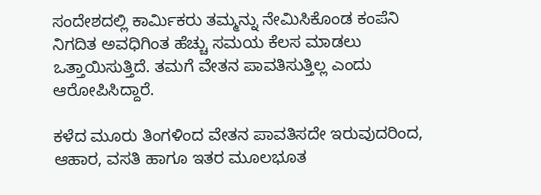ಸಂದೇಶದಲ್ಲಿ ಕಾರ್ಮಿಕರು ತಮ್ಮನ್ನು ನೇಮಿಸಿಕೊಂಡ ಕಂಪೆನಿ ನಿಗದಿತ ಅವಧಿಗಿಂತ ಹೆಚ್ಚು ಸಮಯ ಕೆಲಸ ಮಾಡಲು ಒತ್ತಾಯಿಸುತ್ತಿದೆ. ತಮಗೆ ವೇತನ ಪಾವತಿಸುತ್ತಿಲ್ಲ ಎಂದು ಆರೋಪಿಸಿದ್ದಾರೆ.

ಕಳೆದ ಮೂರು ತಿಂಗಳಿಂದ ವೇತನ ಪಾವತಿಸದೇ ಇರುವುದರಿಂದ, ಆಹಾರ, ವಸತಿ ಹಾಗೂ ಇತರ ಮೂಲಭೂತ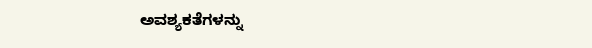ಅವಶ್ಯಕತೆಗಳನ್ನು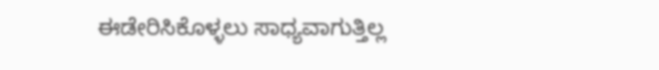ಈಡೇರಿಸಿಕೊಳ್ಳಲು ಸಾಧ್ಯವಾಗುತ್ತಿಲ್ಲ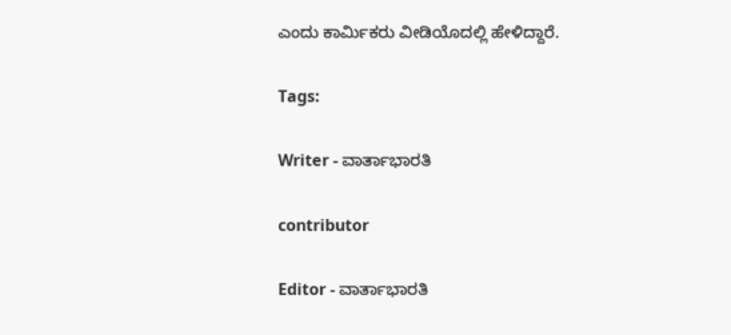ಎಂದು ಕಾರ್ಮಿಕರು ವೀಡಿಯೊದಲ್ಲಿ ಹೇಳಿದ್ದಾರೆ.

Tags:

Writer - ವಾರ್ತಾಭಾರತಿ

contributor

Editor - ವಾರ್ತಾಭಾರತಿ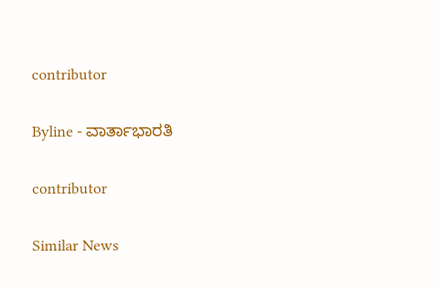contributor

Byline - ವಾರ್ತಾಭಾರತಿ

contributor

Similar News